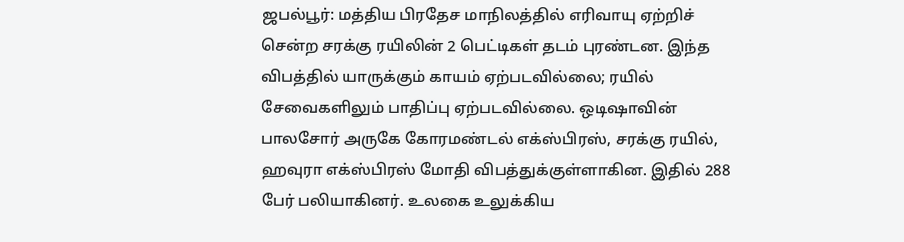ஜபல்பூர்: மத்திய பிரதேச மாநிலத்தில் எரிவாயு ஏற்றிச் சென்ற சரக்கு ரயிலின் 2 பெட்டிகள் தடம் புரண்டன. இந்த விபத்தில் யாருக்கும் காயம் ஏற்படவில்லை; ரயில் சேவைகளிலும் பாதிப்பு ஏற்படவில்லை. ஒடிஷாவின் பாலசோர் அருகே கோரமண்டல் எக்ஸ்பிரஸ், சரக்கு ரயில், ஹவுரா எக்ஸ்பிரஸ் மோதி விபத்துக்குள்ளாகின. இதில் 288 பேர் பலியாகினர். உலகை உலுக்கிய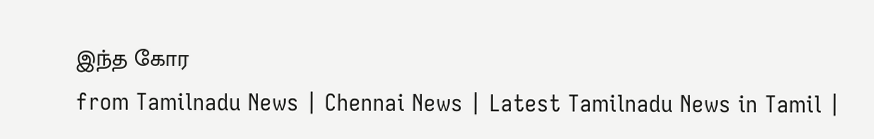இந்த கோர
from Tamilnadu News | Chennai News | Latest Tamilnadu News in Tamil |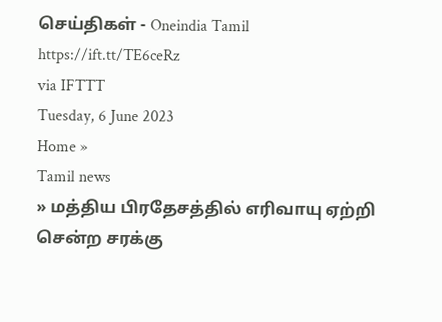செய்திகள் - Oneindia Tamil https://ift.tt/TE6ceRz
via IFTTT
Tuesday, 6 June 2023
Home »
Tamil news
» மத்திய பிரதேசத்தில் எரிவாயு ஏற்றி சென்ற சரக்கு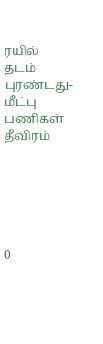ரயில் தடம் புரண்டது- மீட்பு பணிகள் தீவிரம்






0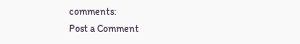comments:
Post a Comment